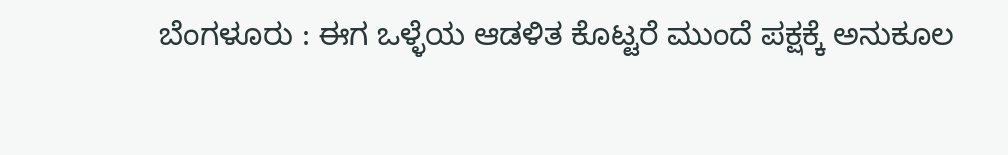ಬೆಂಗಳೂರು : ಈಗ ಒಳ್ಳೆಯ ಆಡಳಿತ ಕೊಟ್ಟರೆ ಮುಂದೆ ಪಕ್ಷಕ್ಕೆ ಅನುಕೂಲ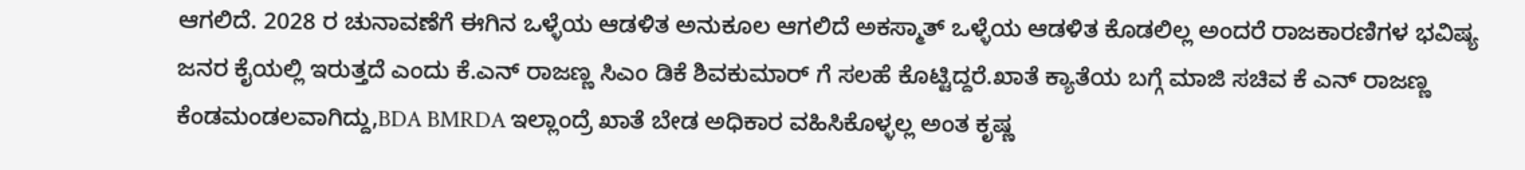ಆಗಲಿದೆ. 2028 ರ ಚುನಾವಣೆಗೆ ಈಗಿನ ಒಳ್ಳೆಯ ಆಡಳಿತ ಅನುಕೂಲ ಆಗಲಿದೆ ಅಕಸ್ಮಾತ್ ಒಳ್ಳೆಯ ಆಡಳಿತ ಕೊಡಲಿಲ್ಲ ಅಂದರೆ ರಾಜಕಾರಣಿಗಳ ಭವಿಷ್ಯ ಜನರ ಕೈಯಲ್ಲಿ ಇರುತ್ತದೆ ಎಂದು ಕೆ.ಎನ್ ರಾಜಣ್ಣ ಸಿಎಂ ಡಿಕೆ ಶಿವಕುಮಾರ್ ಗೆ ಸಲಹೆ ಕೊಟ್ಟಿದ್ದರೆ.ಖಾತೆ ಕ್ಯಾತೆಯ ಬಗ್ಗೆ ಮಾಜಿ ಸಚಿವ ಕೆ ಎನ್ ರಾಜಣ್ಣ ಕೆಂಡಮಂಡಲವಾಗಿದ್ದು,BDA BMRDA ಇಲ್ಲಾಂದ್ರೆ ಖಾತೆ ಬೇಡ ಅಧಿಕಾರ ವಹಿಸಿಕೊಳ್ಳಲ್ಲ ಅಂತ ಕೃಷ್ಣ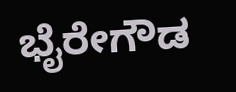ಭೈರೇಗೌಡ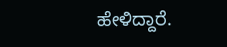ಹೇಳಿದ್ದಾರೆ.